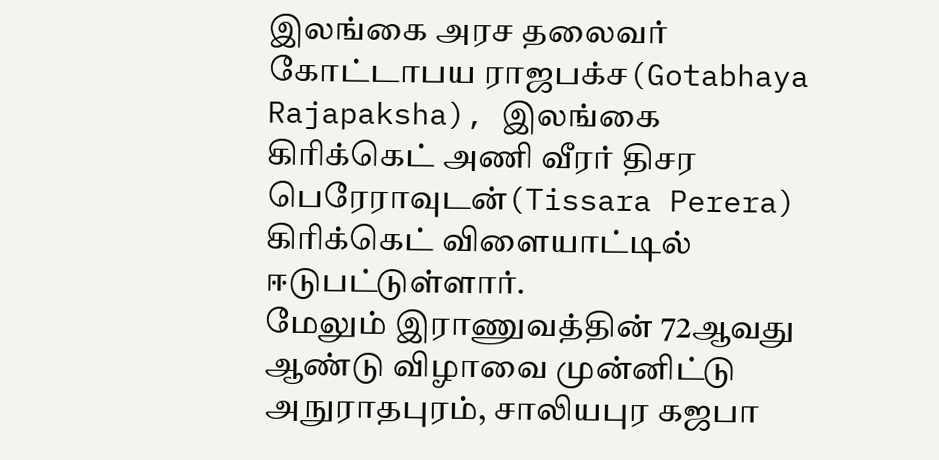இலங்கை அரச தலைவர் கோட்டாபய ராஜபக்ச(Gotabhaya Rajapaksha), இலங்கை கிரிக்கெட் அணி வீரர் திசர பெரேராவுடன்(Tissara Perera) கிரிக்கெட் விளையாட்டில் ஈடுபட்டுள்ளார்.
மேலும் இராணுவத்தின் 72ஆவது ஆண்டு விழாவை முன்னிட்டு அநுராதபுரம், சாலியபுர கஜபா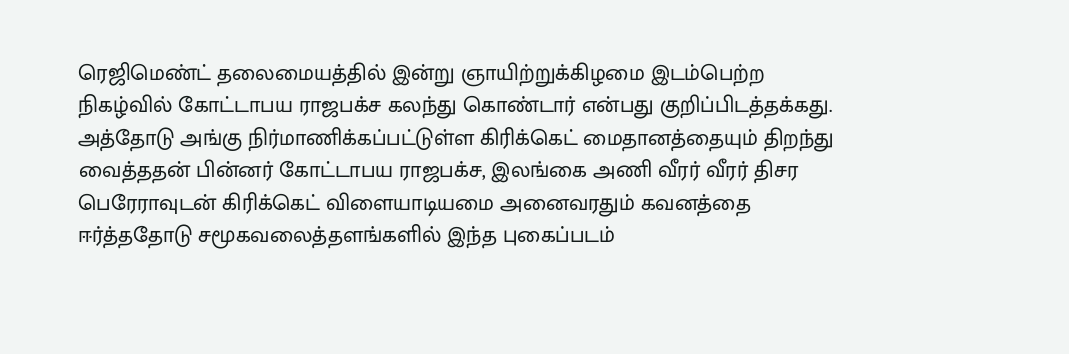ரெஜிமெண்ட் தலைமையத்தில் இன்று ஞாயிற்றுக்கிழமை இடம்பெற்ற நிகழ்வில் கோட்டாபய ராஜபக்ச கலந்து கொண்டார் என்பது குறிப்பிடத்தக்கது.
அத்தோடு அங்கு நிர்மாணிக்கப்பட்டுள்ள கிரிக்கெட் மைதானத்தையும் திறந்து வைத்ததன் பின்னர் கோட்டாபய ராஜபக்ச, இலங்கை அணி வீரர் வீரர் திசர பெரேராவுடன் கிரிக்கெட் விளையாடியமை அனைவரதும் கவனத்தை ஈர்த்ததோடு சமூகவலைத்தளங்களில் இந்த புகைப்படம்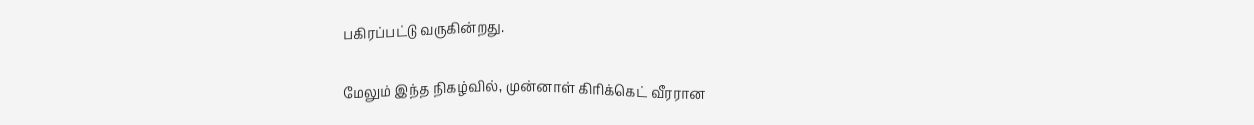பகிரப்பட்டு வருகின்றது.

மேலும் இந்த நிகழ்வில், முன்னாள் கிரிக்கெட் வீரரான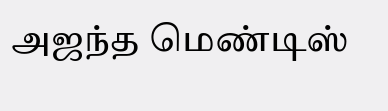அஜந்த மெண்டிஸ்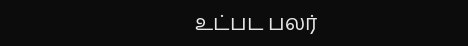உட்பட பலர்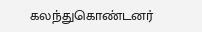கலந்துகொண்டனர்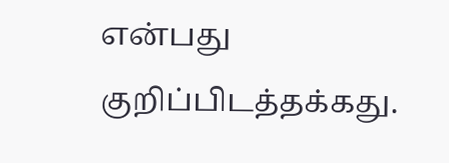என்பது குறிப்பிடத்தக்கது.